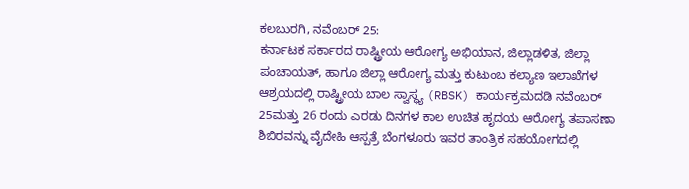ಕಲಬುರಗಿ, ನವೆಂಬರ್ 25:
ಕರ್ನಾಟಕ ಸರ್ಕಾರದ ರಾಷ್ಟ್ರೀಯ ಆರೋಗ್ಯ ಅಭಿಯಾನ, ಜಿಲ್ಲಾಡಳಿತ, ಜಿಲ್ಲಾ ಪಂಚಾಯತ್, ಹಾಗೂ ಜಿಲ್ಲಾ ಆರೋಗ್ಯ ಮತ್ತು ಕುಟುಂಬ ಕಲ್ಯಾಣ ಇಲಾಖೆಗಳ ಆಶ್ರಯದಲ್ಲಿ ರಾಷ್ಟ್ರೀಯ ಬಾಲ ಸ್ವಾಸ್ಥ್ಯ (RBSK) ಕಾರ್ಯಕ್ರಮದಡಿ ನವೆಂಬರ್ 25ಮತ್ತು 26 ರಂದು ಎರಡು ದಿನಗಳ ಕಾಲ ಉಚಿತ ಹೃದಯ ಆರೋಗ್ಯ ತಪಾಸಣಾ ಶಿಬಿರವನ್ನು ವೈದೇಹಿ ಆಸ್ಪತ್ರೆ ಬೆಂಗಳೂರು ಇವರ ತಾಂತ್ರಿಕ ಸಹಯೋಗದಲ್ಲಿ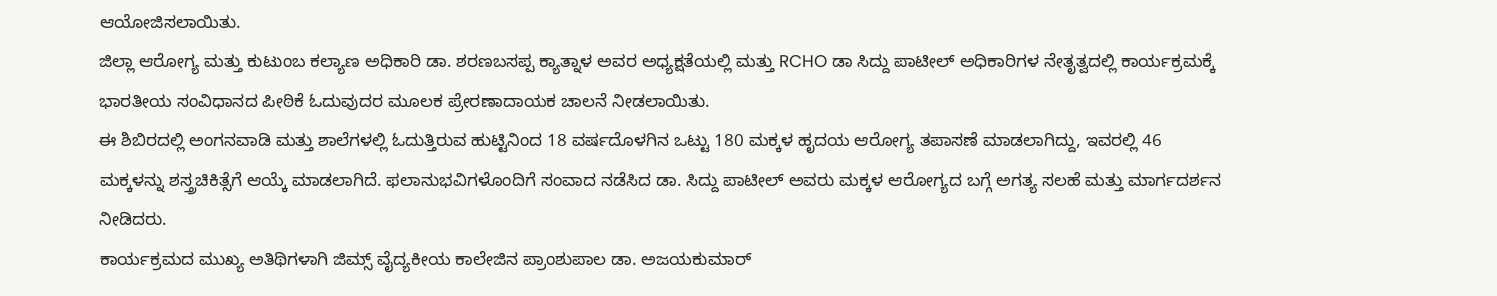ಆಯೋಜಿಸಲಾಯಿತು.
ಜಿಲ್ಲಾ ಆರೋಗ್ಯ ಮತ್ತು ಕುಟುಂಬ ಕಲ್ಯಾಣ ಅಧಿಕಾರಿ ಡಾ. ಶರಣಬಸಪ್ಪ ಕ್ಯಾತ್ನಾಳ ಅವರ ಅಧ್ಯಕ್ಷತೆಯಲ್ಲಿ ಮತ್ತು RCHO ಡಾ ಸಿದ್ದು ಪಾಟೀಲ್ ಅಧಿಕಾರಿಗಳ ನೇತೃತ್ವದಲ್ಲಿ ಕಾರ್ಯಕ್ರಮಕ್ಕೆ ಭಾರತೀಯ ಸಂವಿಧಾನದ ಪೀಠಿಕೆ ಓದುವುದರ ಮೂಲಕ ಪ್ರೇರಣಾದಾಯಕ ಚಾಲನೆ ನೀಡಲಾಯಿತು.
ಈ ಶಿಬಿರದಲ್ಲಿ ಅಂಗನವಾಡಿ ಮತ್ತು ಶಾಲೆಗಳಲ್ಲಿ ಓದುತ್ತಿರುವ ಹುಟ್ಟಿನಿಂದ 18 ವರ್ಷದೊಳಗಿನ ಒಟ್ಟು 180 ಮಕ್ಕಳ ಹೃದಯ ಆರೋಗ್ಯ ತಪಾಸಣೆ ಮಾಡಲಾಗಿದ್ದು, ಇವರಲ್ಲಿ 46 ಮಕ್ಕಳನ್ನು ಶಸ್ತ್ರಚಿಕಿತ್ಸೆಗೆ ಆಯ್ಕೆ ಮಾಡಲಾಗಿದೆ. ಫಲಾನುಭವಿಗಳೊಂದಿಗೆ ಸಂವಾದ ನಡೆಸಿದ ಡಾ. ಸಿದ್ದು ಪಾಟೀಲ್ ಅವರು ಮಕ್ಕಳ ಆರೋಗ್ಯದ ಬಗ್ಗೆ ಅಗತ್ಯ ಸಲಹೆ ಮತ್ತು ಮಾರ್ಗದರ್ಶನ ನೀಡಿದರು.
ಕಾರ್ಯಕ್ರಮದ ಮುಖ್ಯ ಅತಿಥಿಗಳಾಗಿ ಜಿಮ್ಸ್ ವೈದ್ಯಕೀಯ ಕಾಲೇಜಿನ ಪ್ರಾಂಶುಪಾಲ ಡಾ. ಅಜಯಕುಮಾರ್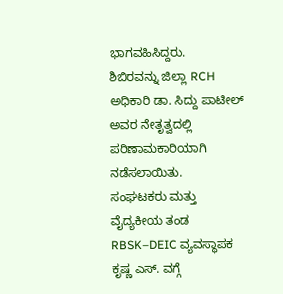ಭಾಗವಹಿಸಿದ್ದರು.
ಶಿಬಿರವನ್ನು ಜಿಲ್ಲಾ RCH ಅಧಿಕಾರಿ ಡಾ. ಸಿದ್ದು ಪಾಟೀಲ್ ಅವರ ನೇತೃತ್ವದಲ್ಲಿ ಪರಿಣಾಮಕಾರಿಯಾಗಿ ನಡೆಸಲಾಯಿತು.
ಸಂಘಟಕರು ಮತ್ತು ವೈದ್ಯಕೀಯ ತಂಡ
RBSK–DEIC ವ್ಯವಸ್ಥಾಪಕ ಕೃಷ್ಣ ಎಸ್. ವಗ್ಗೆ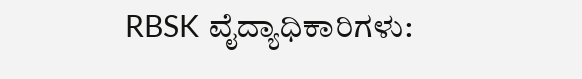RBSK ವೈದ್ಯಾಧಿಕಾರಿಗಳು: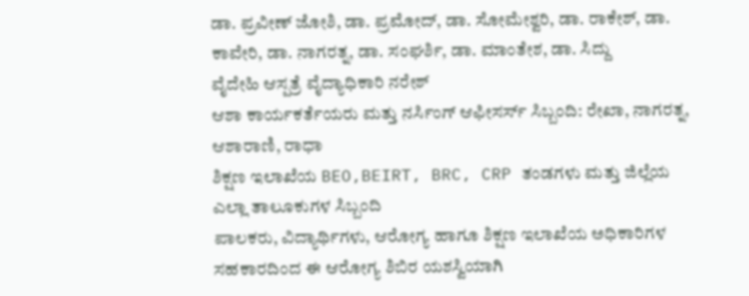ಡಾ. ಪ್ರವೀಣ್ ಜೋಶಿ, ಡಾ. ಪ್ರಮೋದ್, ಡಾ. ಸೋಮೇಶ್ವರಿ, ಡಾ. ರಾಕೇಶ್, ಡಾ. ಕಾವೇರಿ, ಡಾ. ನಾಗರತ್ನ, ಡಾ. ಸಂಘರ್ಶಿ, ಡಾ. ಮಾಂತೇಶ, ಡಾ. ಸಿದ್ದು
ವೈದೇಹಿ ಆಸ್ಪತ್ರೆ ವೈದ್ಯಾಧಿಕಾರಿ ನರೇಶ್
ಆಶಾ ಕಾರ್ಯಕರ್ತೆಯರು ಮತ್ತು ನರ್ಸಿಂಗ್ ಆಫೀಸರ್ಸ್ ಸಿಬ್ಬಂದಿ: ರೇಖಾ, ನಾಗರತ್ನ, ಆಶಾರಾಣಿ, ರಾಧಾ
ಶಿಕ್ಷಣ ಇಲಾಖೆಯ BEO,BEIRT, BRC, CRP ತಂಡಗಳು ಮತ್ತು ಜಿಲ್ಲೆಯ ಎಲ್ಲಾ ತಾಲೂಕುಗಳ ಸಿಬ್ಬಂದಿ
ಪಾಲಕರು, ವಿದ್ಯಾರ್ಥಿಗಳು, ಆರೋಗ್ಯ ಹಾಗೂ ಶಿಕ್ಷಣ ಇಲಾಖೆಯ ಅಧಿಕಾರಿಗಳ ಸಹಕಾರದಿಂದ ಈ ಆರೋಗ್ಯ ಶಿಬಿರ ಯಶಸ್ವಿಯಾಗಿ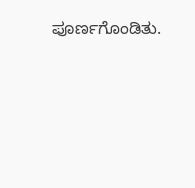ಪೂರ್ಣಗೊಂಡಿತು.